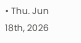• Thu. Jun 18th, 2026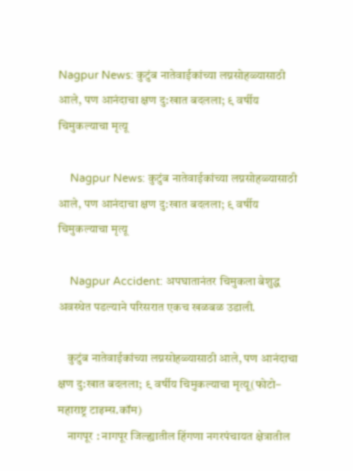Nagpur News: कुटुंब नातेवाईकांच्या लग्नसोहळ्यासाठी आले, पण आनंदाचा क्षण दु:खात बदलला; ९ वर्षीय चिमुकल्याचा मृत्यू

    Nagpur News: कुटुंब नातेवाईकांच्या लग्नसोहळ्यासाठी आले, पण आनंदाचा क्षण दु:खात बदलला; ९ वर्षीय चिमुकल्याचा मृत्यू

    Nagpur Accident: अपघातानंतर चिमुकला बेशुद्ध अवस्थेत पडल्याने परिसरात एकच खळबळ उडाली.

    कुटुंब नातेवाईकांच्या लग्नसोहळ्यासाठी आले, पण आनंदाचा क्षण दु:खात बदलला; ९ वर्षीय चिमुकल्याचा मृत्यू(फोटो– महाराष्ट्र टाइम्स.कॉम)
    नागपूर : नागपूर जिल्ह्यातील हिंगणा नगरपंचायत क्षेत्रातील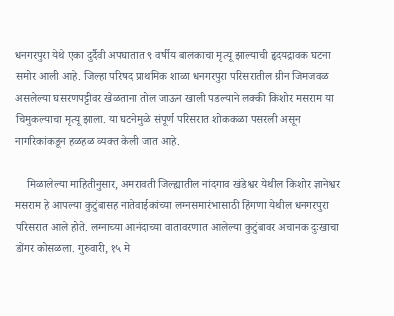धनगरपुरा येथे एका दुर्दैवी अपघातात ९ वर्षीय बालकाचा मृत्यू झाल्याची हृदयद्रावक घटना समोर आली आहे. जिल्हा परिषद प्राथमिक शाळा धनगरपुरा परिसरातील ग्रीन जिमजवळ असलेल्या घसरणपट्टीवर खेळताना तोल जाऊन खाली पडल्याने लक्की किशोर मसराम या चिमुकल्याचा मृत्यू झाला. या घटनेमुळे संपूर्ण परिसरात शोककळा पसरली असून नागरिकांकडून हळहळ व्यक्त केली जात आहे.

    मिळालेल्या माहितीनुसार, अमरावती जिल्ह्यातील नांदगाव खंडेश्वर येथील किशोर ज्ञानेश्वर मसराम हे आपल्या कुटुंबासह नातेवाईकांच्या लग्नसमारंभासाठी हिंगणा येथील धनगरपुरा परिसरात आले होते. लग्नाच्या आनंदाच्या वातावरणात आलेल्या कुटुंबावर अचानक दुःखाचा डोंगर कोसळला. गुरुवारी, १५ मे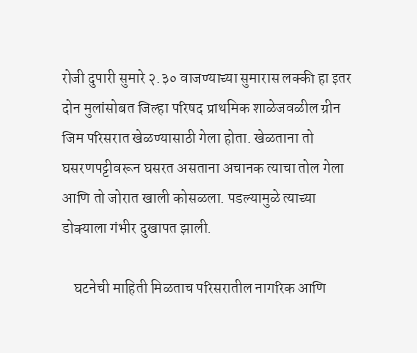रोजी दुपारी सुमारे २.३० वाजण्याच्या सुमारास लक्की हा इतर दोन मुलांसोबत जिल्हा परिषद प्राथमिक शाळेजवळील ग्रीन जिम परिसरात खेळण्यासाठी गेला होता. खेळताना तो घसरणपट्टीवरून घसरत असताना अचानक त्याचा तोल गेला आणि तो जोरात खाली कोसळला. पडल्यामुळे त्याच्या डोक्याला गंभीर दुखापत झाली.

    घटनेची माहिती मिळताच परिसरातील नागरिक आणि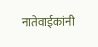नातेवाईकांनी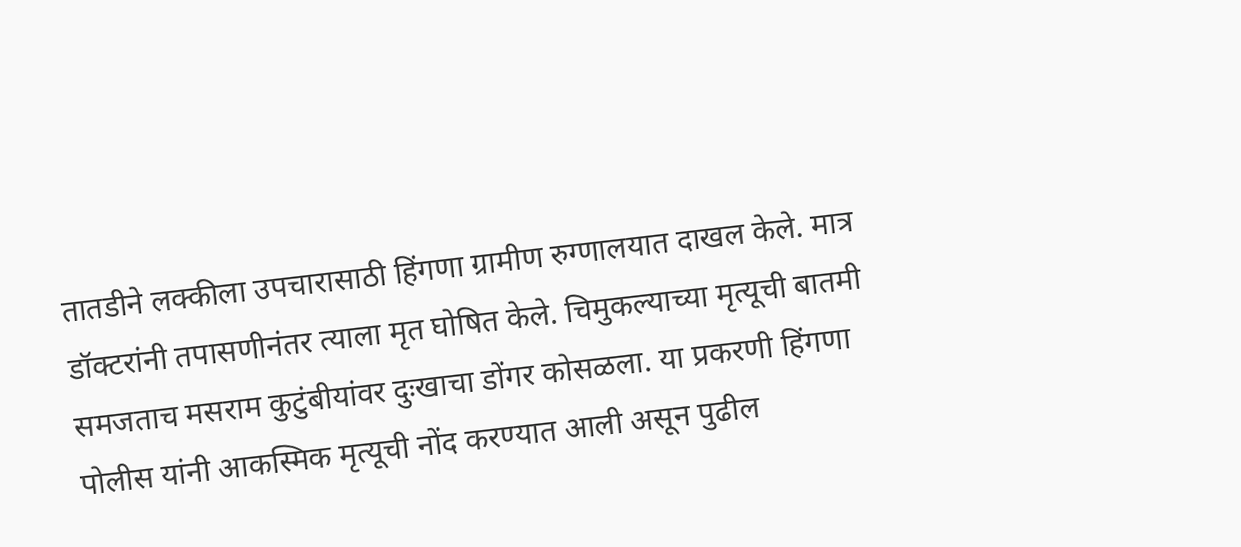तातडीने लक्कीला उपचारासाठी हिंगणा ग्रामीण रुग्णालयात दाखल केले. मात्र डॉक्टरांनी तपासणीनंतर त्याला मृत घोषित केले. चिमुकल्याच्या मृत्यूची बातमी समजताच मसराम कुटुंबीयांवर दुःखाचा डोंगर कोसळला. या प्रकरणी हिंगणा पोलीस यांनी आकस्मिक मृत्यूची नोंद करण्यात आली असून पुढील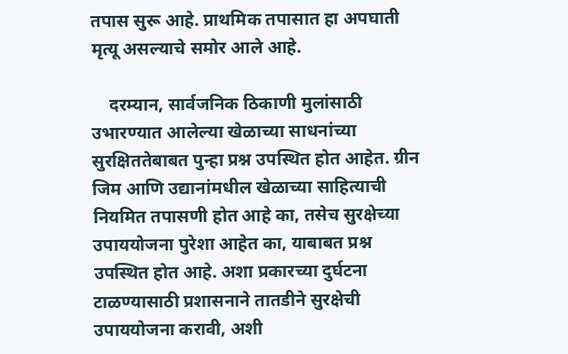तपास सुरू आहे. प्राथमिक तपासात हा अपघाती मृत्यू असल्याचे समोर आले आहे.

    दरम्यान, सार्वजनिक ठिकाणी मुलांसाठी उभारण्यात आलेल्या खेळाच्या साधनांच्या सुरक्षिततेबाबत पुन्हा प्रश्न उपस्थित होत आहेत. ग्रीन जिम आणि उद्यानांमधील खेळाच्या साहित्याची नियमित तपासणी होत आहे का, तसेच सुरक्षेच्या उपाययोजना पुरेशा आहेत का, याबाबत प्रश्न उपस्थित होत आहे. अशा प्रकारच्या दुर्घटना टाळण्यासाठी प्रशासनाने तातडीने सुरक्षेची उपाययोजना करावी, अशी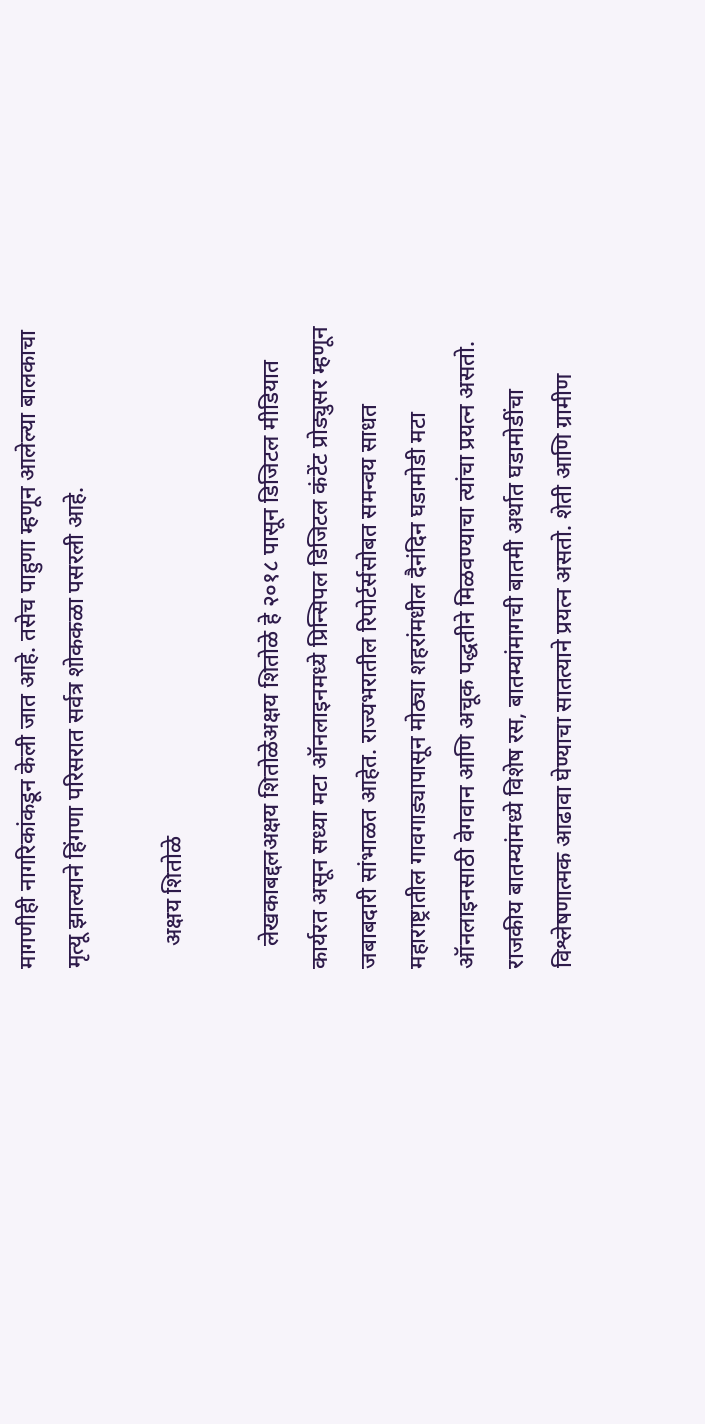मागणीही नागरिकांकडून केली जात आहे. तसेच पाहुणा म्हणून आलेल्या बालकाचा मृत्यू झाल्याने हिंगणा परिसरात सर्वत्र शोककळा पसरली आहे.

    अक्षय शितोळे

    लेखकाबद्दलअक्षय शितोळेअक्षय शितोळे हे २०१८ पासून डिजिटल मीडियात कार्यरत असून सध्या मटा ऑनलाइनमध्ये प्रिन्सिपल डिजिटल कंटेंट प्रोड्युसर म्हणून जबाबदारी सांभाळत आहेत. राज्यभरातील रिपोर्टर्ससोबत समन्वय साधत महाराष्ट्रातील गावगाड्यापासून मोठ्या शहरांमधील दैनंदिन घडामोडी मटा ऑनलाइनसाठी वेगवान आणि अचूक पद्धतीने मिळवण्याचा त्यांचा प्रयत्न असतो. राजकीय बातम्यांमध्ये विशेष रस, बातम्यांमागची बातमी अर्थात घडामोडींचा विश्लेषणात्मक आढावा घेण्याचा सातत्याने प्रयत्न असतो. शेती आणि ग्रामीण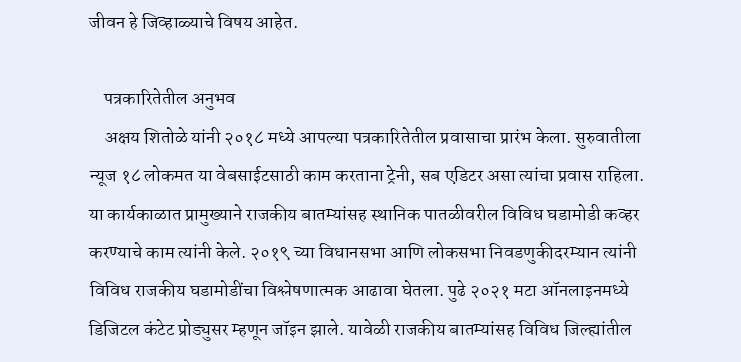जीवन हे जिव्हाळ्याचे विषय आहेत.

    पत्रकारितेतील अनुभव
    अक्षय शितोळे यांनी २०१८ मध्ये आपल्या पत्रकारितेतील प्रवासाचा प्रारंभ केला. सुरुवातीला न्यूज १८ लोकमत या वेबसाईटसाठी काम करताना ट्रेनी, सब एडिटर असा त्यांचा प्रवास राहिला. या कार्यकाळात प्रामुख्याने राजकीय बातम्यांसह स्थानिक पातळीवरील विविध घडामोडी कव्हर करण्याचे काम त्यांनी केले. २०१९ च्या विधानसभा आणि लोकसभा निवडणुकीदरम्यान त्यांनी विविध राजकीय घडामोडींचा विश्लेषणात्मक आढावा घेतला. पुढे २०२१ मटा ऑनलाइनमध्ये डिजिटल कंटेट प्रोड्युसर म्हणून जॉइन झाले. यावेळी राजकीय बातम्यांसह विविध जिल्ह्यांतील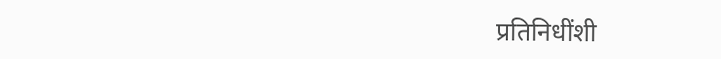प्रतिनिधींशी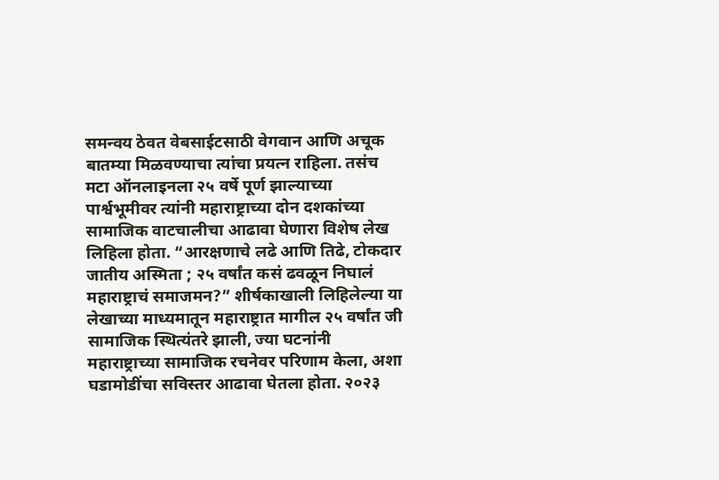समन्वय ठेवत वेबसाईटसाठी वेगवान आणि अचूक बातम्या मिळवण्याचा त्यांचा प्रयत्न राहिला. तसंच मटा ऑनलाइनला २५ वर्षे पूर्ण झाल्याच्या पार्श्वभूमीवर त्यांनी महाराष्ट्राच्या दोन दशकांच्या सामाजिक वाटचालीचा आढावा घेणारा विशेष लेख लिहिला होता. “आरक्षणाचे लढे आणि तिढे, टोकदार जातीय अस्मिता ; २५ वर्षांत कसं ढवळून निघालं महाराष्ट्राचं समाजमन?” शीर्षकाखाली लिहिलेल्या या लेखाच्या माध्यमातून महाराष्ट्रात मागील २५ वर्षांत जी सामाजिक स्थित्यंतरे झाली, ज्या घटनांनी महाराष्ट्राच्या सामाजिक रचनेवर परिणाम केला, अशा घडामोडींचा सविस्तर आढावा घेतला होता. २०२३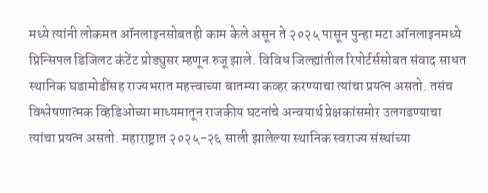मध्ये त्यांनी लोकमत ऑनलाइनसोबतही काम केले असून ते २०२५ पासून पुन्हा मटा ऑनलाइनमध्ये प्रिन्सिपल डिजिलट कंटेंट प्रोड्युसर म्हणून रुजू झाले. विविध जिल्ह्यांतील रिपोर्टर्ससोबत संवाद साधत स्थानिक घडामोडींसह राज्यभरात महत्त्वाच्या बातम्या कव्हर करण्याचा त्यांचा प्रयत्न असतो. तसंच विश्लेषणात्मक व्हिडिओच्या माध्यमातून राजकीय घटनांचे अन्वयार्थ प्रेक्षकांसमोर उलगडण्याचा त्यांचा प्रयत्न असतो. महाराष्ट्रात २०२५-२६ साली झालेल्या स्थानिक स्वराज्य संस्थांच्या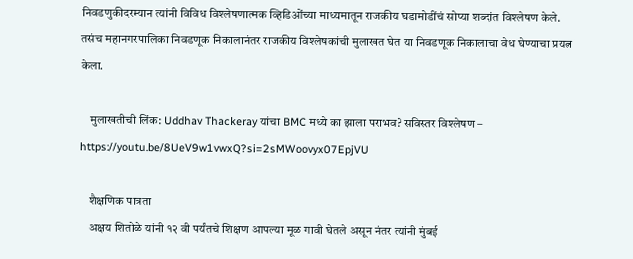निवडणुकीदरम्यान त्यांनी विविध विश्लेषणात्मक व्हिडिओंच्या माध्यमातून राजकीय घडामोडींचं सोप्या शब्दांत विश्लेषण केले. तसंच महानगरपालिका निवडणूक निकालानंतर राजकीय विश्लेषकांची मुलाखत घेत या निवडणूक निकालाचा वेध घेण्याचा प्रयत्न केला.

    मुलाखतीची लिंक: Uddhav Thackeray यांचा BMC मध्ये का झाला पराभव? सविस्तर विश्लेषण – https://youtu.be/8UeV9w1vwxQ?si=2sMWoovyx07EpjVU

    शैक्षणिक पात्रता
    अक्षय शितोळे यांनी १२ वी पर्यंतचे शिक्षण आपल्या मूळ गावी घेतले असून नंतर त्यांनी मुंबई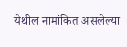येथील नामांकित असलेल्या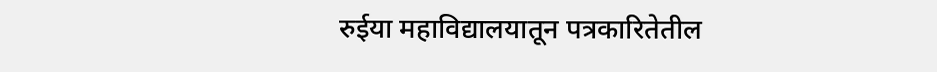रुईया महाविद्यालयातून पत्रकारितेतील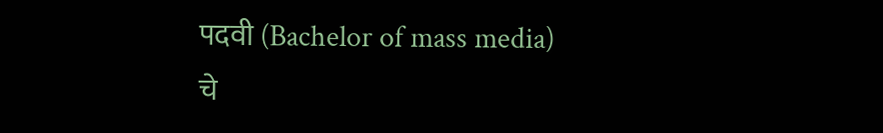पदवी (Bachelor of mass media) चे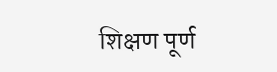शिक्षण पूर्ण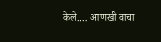केले.… आणखी वाचा